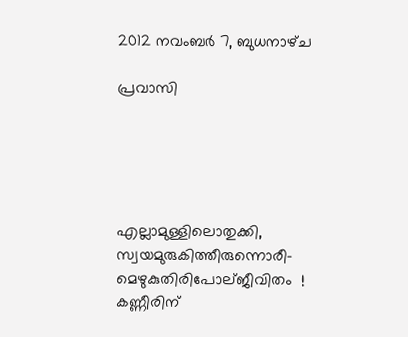2012 നവംബർ 7, ബുധനാഴ്‌ച

പ്രവാസി





എല്ലാമുള്ളിലൊതുക്കി,
സ്വയമുരുകിത്തീരുന്നൊരീ-
മെഴുകുതിരിപോല്ജീവിതം  !
കണ്ണീരിന്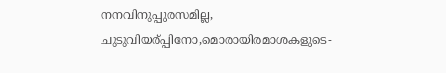നനവിനുപ്പുരസമില്ല,
ചുടുവിയര്പ്പിനോ,മൊരായിരമാശകളുടെ-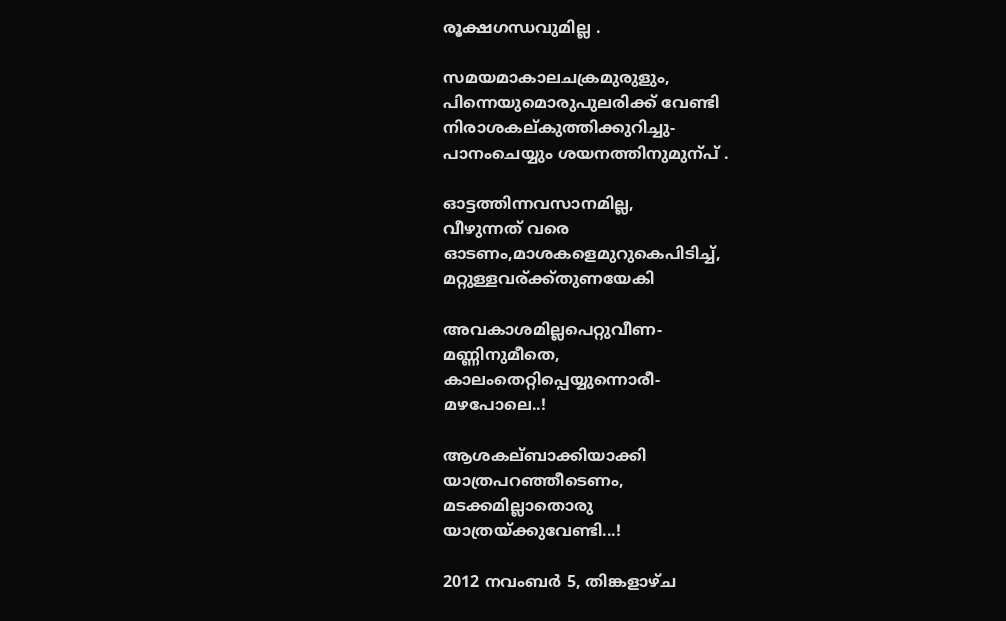രൂക്ഷഗന്ധവുമില്ല .

സമയമാകാലചക്രമുരുളും,
പിന്നെയുമൊരുപുലരിക്ക് വേണ്ടി
നിരാശകല്കുത്തിക്കുറിച്ചു-
പാനംചെയ്യും ശയനത്തിനുമുന്പ് .

ഓട്ടത്തിന്നവസാനമില്ല,
വീഴുന്നത് വരെ
ഓടണം,മാശകളെമുറുകെപിടിച്ച്,
മറ്റുള്ളവര്ക്ക്തുണയേകി

അവകാശമില്ലപെറ്റുവീണ-
മണ്ണിനുമീതെ,
കാലംതെറ്റിപ്പെയ്യുന്നൊരീ-
മഴപോലെ..!

ആശകല്ബാക്കിയാക്കി
യാത്രപറഞ്ഞീടെണം,
മടക്കമില്ലാതൊരു
യാത്രയ്ക്കുവേണ്ടി...!

2012 നവംബർ 5, തിങ്കളാഴ്‌ച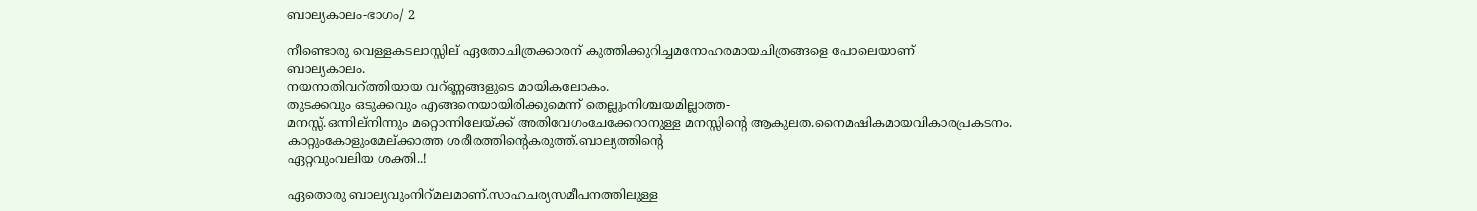ബാല്യകാലം-ഭാഗം/ 2

നീണ്ടൊരു വെള്ളകടലാസ്സില് ഏതോചിത്രക്കാരന് കുത്തിക്കുറിച്ചമനോഹരമായചിത്രങ്ങളെ പോലെയാണ്
ബാല്യകാലം.
നയനാതിവറ്ത്തിയായ വറ്ണ്ണങ്ങളുടെ മായികലോകം.
തുടക്കവും ഒടുക്കവും എങ്ങനെയായിരിക്കുമെന്ന് തെല്ലുംനിശ്ചയമില്ലാത്ത-
മനസ്സ്.ഒന്നില്നിന്നും മറ്റൊന്നിലേയ്ക്ക് അതിവേഗംചേക്കേറാനുള്ള മനസ്സിന്റെ ആകുലത.നൈമഷികമായവികാരപ്രകടനം.
കാറ്റുംകോളുംമേല്ക്കാത്ത ശരീരത്തിന്റെകരുത്ത്.ബാല്യത്തിന്റെ
ഏറ്റവുംവലിയ ശക്തി..!

ഏതൊരു ബാല്യവുംനിറ്മലമാണ്.സാഹചര്യസമീപനത്തിലുള്ള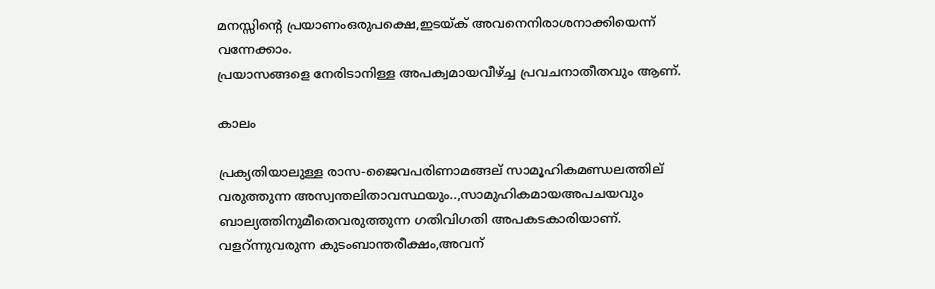മനസ്സിന്റെ പ്രയാണംഒരുപക്ഷെ,ഇടയ്ക് അവനെനിരാശനാക്കിയെന്ന്
വന്നേക്കാം.
പ്രയാസങ്ങളെ നേരിടാനിള്ള അപക്വമായവീഴ്ച്ച പ്രവചനാതീതവും ആണ്.

കാലം

പ്രക്യതിയാലുള്ള രാസ-ജൈവപരിണാമങ്ങല് സാമൂഹികമണ്ഡലത്തില്
വരുത്തുന്ന അസ്വന്തലിതാവസ്ഥയും..,സാമുഹികമായഅപചയവും
ബാല്യത്തിനുമീതെവരുത്തുന്ന ഗതിവിഗതി അപകടകാരിയാണ്.
വളറ്ന്നുവരുന്ന കുടംബാന്തരീക്ഷം,അവന്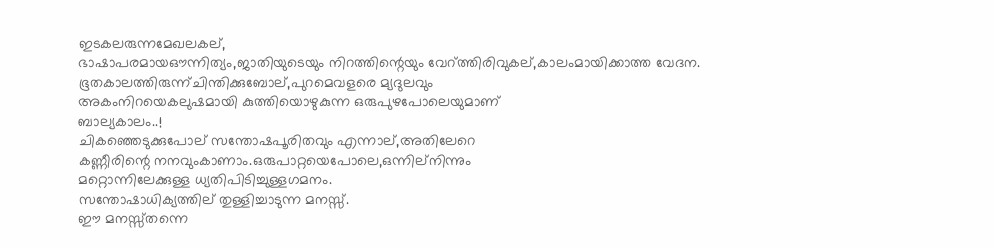ഇടകലരുന്നമേഖലകല്,
ഭാഷാപരമായഔന്നിത്യം,ജാതിയുടെയും നിറത്തിന്റെയും വേറ്ത്തിരിവുകല്,കാലംമായിക്കാത്ത വേദന.
ഭൂതകാലത്തിരുന്ന്ചിന്തിക്കുബോല്,പുറമെവളരെ മ്യദുലവും
അകംനിറയെകലുഷമായി കുത്തിയൊഴുകുന്ന ഒരുപുഴപോലെയുമാണ്
ബാല്യകാലം..!
ചികഞ്ഞെടുക്കുപോല് സന്തോഷപൂരിതവും എന്നാല്,അതിലേറെ
കണ്ണീരിന്റെ നനവുംകാണാം.ഒരുപാറ്റയെപോലെ,ഒന്നില്നിന്നും
മറ്റൊന്നിലേക്കുള്ള ധ്യതിപിടിച്ചുള്ളഗമനം.
സന്തോഷാധിക്യത്തില് തുള്ളിച്ചാടുന്ന മനസ്സ്.
ഈ മനസ്സ്തന്നെ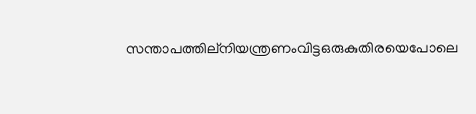സന്താപത്തില്നിയന്ത്രണംവിട്ടഒരുകുതിരയെപോലെ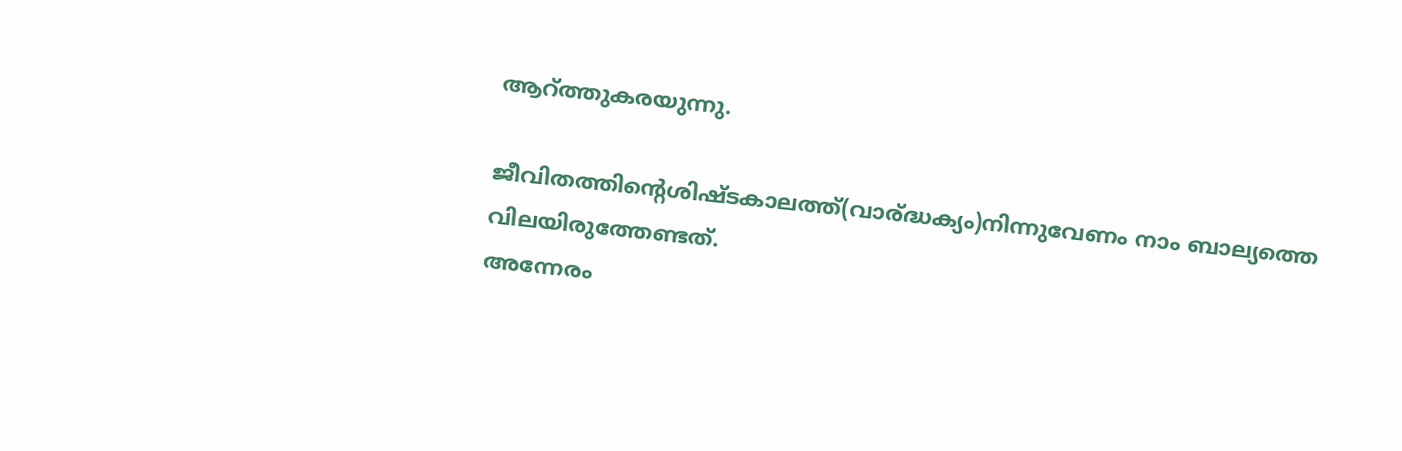ആറ്ത്തുകരയുന്നു.

ജീവിതത്തിന്റെശിഷ്ടകാലത്ത്(വാര്ദ്ധക്യം)നിന്നുവേണം നാം ബാല്യത്തെ
വിലയിരുത്തേണ്ടത്.
അന്നേരം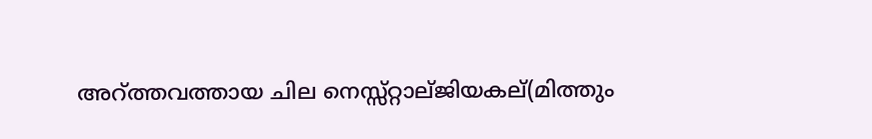അറ്ത്തവത്തായ ചില നെസ്സ്റ്റാല്ജിയകല്(മിത്തും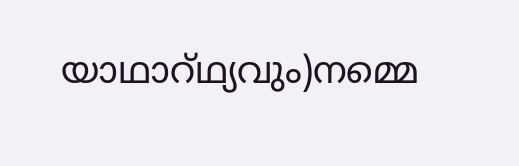യാഥാറ്ഥ്യവും)നമ്മെ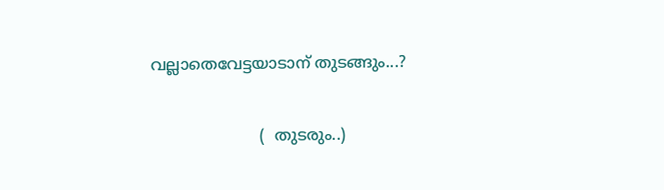വല്ലാതെവേട്ടയാടാന് തുടങ്ങും...?

                      (  തുടരും..)